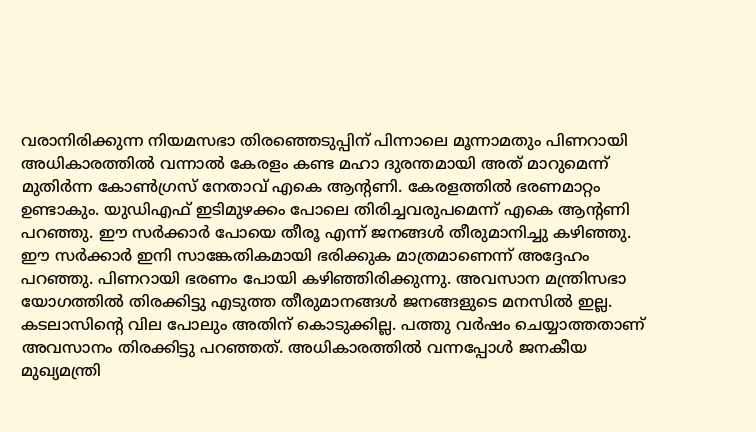വരാനിരിക്കുന്ന നിയമസഭാ തിരഞ്ഞെടുപ്പിന് പിന്നാലെ മൂന്നാമതും പിണറായി അധികാരത്തിൽ വന്നാൽ കേരളം കണ്ട മഹാ ദുരന്തമായി അത് മാറുമെന്ന് മുതിർന്ന കോൺഗ്രസ് നേതാവ് എകെ ആന്റണി. കേരളത്തിൽ ഭരണമാറ്റം ഉണ്ടാകും. യുഡിഎഫ് ഇടിമുഴക്കം പോലെ തിരിച്ചവരുപമെന്ന് എകെ ആന്റണി പറഞ്ഞു. ഈ സർക്കാർ പോയെ തീരൂ എന്ന് ജനങ്ങൾ തീരുമാനിച്ചു കഴിഞ്ഞു. ഈ സർക്കാർ ഇനി സാങ്കേതികമായി ഭരിക്കുക മാത്രമാണെന്ന് അദ്ദേഹം പറഞ്ഞു. പിണറായി ഭരണം പോയി കഴിഞ്ഞിരിക്കുന്നു. അവസാന മന്ത്രിസഭാ യോഗത്തിൽ തിരക്കിട്ടു എടുത്ത തീരുമാനങ്ങൾ ജനങ്ങളുടെ മനസിൽ ഇല്ല. കടലാസിന്റെ വില പോലും അതിന് കൊടുക്കില്ല. പത്തു വർഷം ചെയ്യാത്തതാണ് അവസാനം തിരക്കിട്ടു പറഞ്ഞത്. അധികാരത്തിൽ വന്നപ്പോൾ ജനകീയ മുഖ്യമന്ത്രി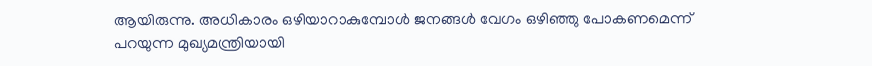ആയിരുന്നു. അധികാരം ഒഴിയാറാകുമ്പോൾ ജനങ്ങൾ വേഗം ഒഴിഞ്ഞു പോകണമെന്ന് പറയുന്ന മുഖ്യമന്ത്രിയായി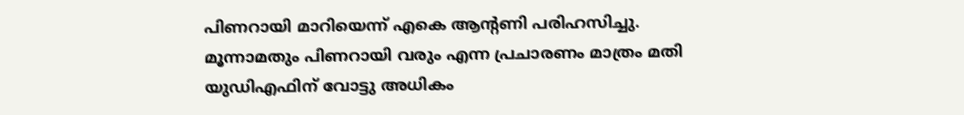പിണറായി മാറിയെന്ന് എകെ ആന്റണി പരിഹസിച്ചു.
മൂന്നാമതും പിണറായി വരും എന്ന പ്രചാരണം മാത്രം മതി യുഡിഎഫിന് വോട്ടു അധികം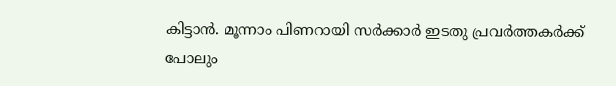കിട്ടാൻ. മൂന്നാം പിണറായി സർക്കാർ ഇടതു പ്രവർത്തകർക്ക് പോലും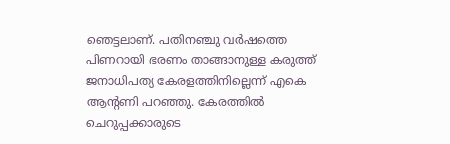ഞെട്ടലാണ്. പതിനഞ്ചു വർഷത്തെ പിണറായി ഭരണം താങ്ങാനുള്ള കരുത്ത് ജനാധിപത്യ കേരളത്തിനില്ലെന്ന് എകെ ആൻ്റണി പറഞ്ഞു. കേരത്തിൽ ചെറുപ്പക്കാരുടെ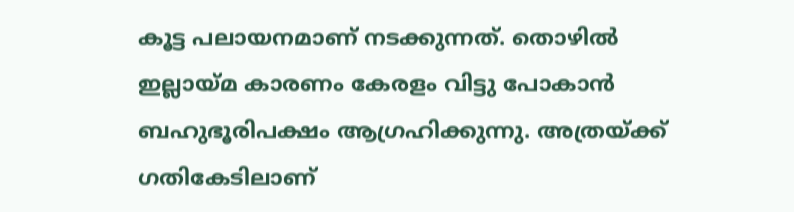കൂട്ട പലായനമാണ് നടക്കുന്നത്. തൊഴിൽ ഇല്ലായ്മ കാരണം കേരളം വിട്ടു പോകാൻ ബഹുഭൂരിപക്ഷം ആഗ്രഹിക്കുന്നു. അത്രയ്ക്ക് ഗതികേടിലാണ്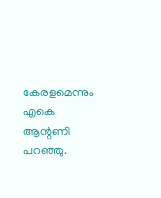കേരളമെന്നും എകെ ആന്റണി പറഞ്ഞു.